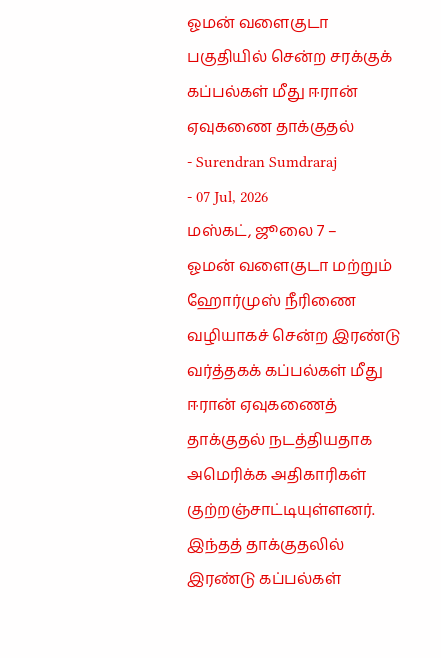ஓமன் வளைகுடா பகுதியில் சென்ற சரக்குக் கப்பல்கள் மீது ஈரான் ஏவுகணை தாக்குதல்
- Surendran Sumdraraj
- 07 Jul, 2026
மஸ்கட், ஜூலை 7 –
ஓமன் வளைகுடா மற்றும் ஹோர்முஸ் நீரிணை வழியாகச் சென்ற இரண்டு வர்த்தகக் கப்பல்கள் மீது ஈரான் ஏவுகணைத் தாக்குதல் நடத்தியதாக அமெரிக்க அதிகாரிகள் குற்றஞ்சாட்டியுள்ளனர். இந்தத் தாக்குதலில் இரண்டு கப்பல்கள்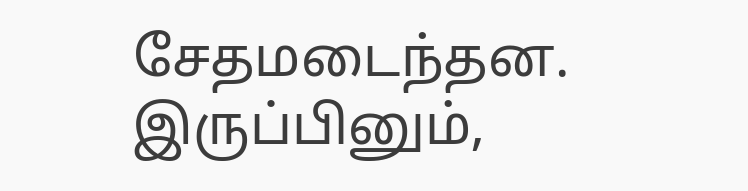சேதமடைந்தன. இருப்பினும்,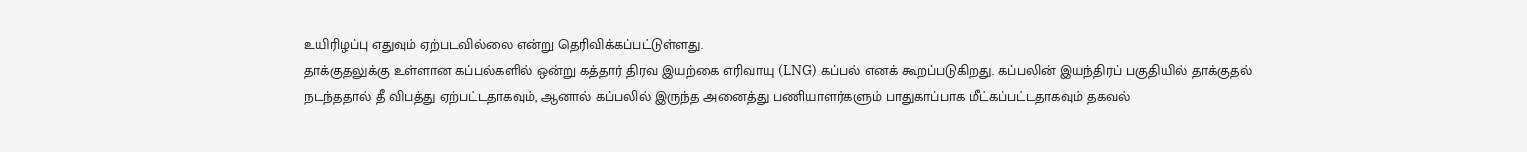உயிரிழப்பு எதுவும் ஏற்படவில்லை என்று தெரிவிக்கப்பட்டுள்ளது.
தாக்குதலுக்கு உள்ளான கப்பல்களில் ஒன்று கத்தார் திரவ இயற்கை எரிவாயு (LNG) கப்பல் எனக் கூறப்படுகிறது. கப்பலின் இயந்திரப் பகுதியில் தாக்குதல் நடந்ததால் தீ விபத்து ஏற்பட்டதாகவும், ஆனால் கப்பலில் இருந்த அனைத்து பணியாளர்களும் பாதுகாப்பாக மீட்கப்பட்டதாகவும் தகவல்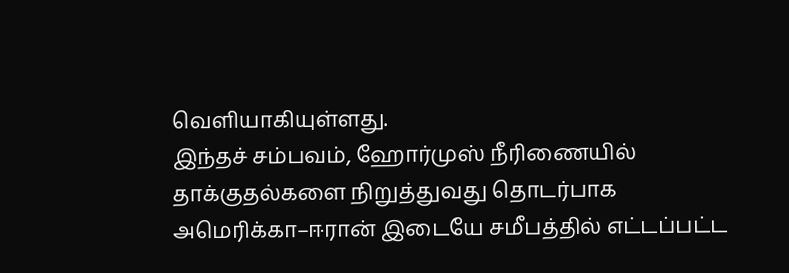வெளியாகியுள்ளது.
இந்தச் சம்பவம், ஹோர்முஸ் நீரிணையில் தாக்குதல்களை நிறுத்துவது தொடர்பாக அமெரிக்கா–ஈரான் இடையே சமீபத்தில் எட்டப்பட்ட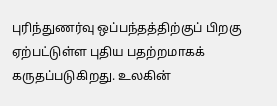புரிந்துணர்வு ஒப்பந்தத்திற்குப் பிறகு ஏற்பட்டுள்ள புதிய பதற்றமாகக் கருதப்படுகிறது. உலகின்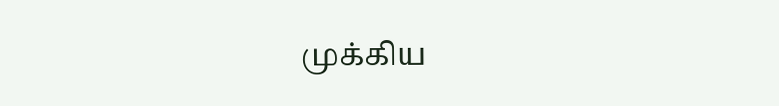முக்கிய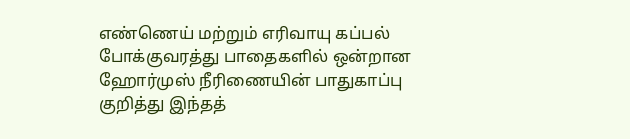எண்ணெய் மற்றும் எரிவாயு கப்பல் போக்குவரத்து பாதைகளில் ஒன்றான ஹோர்முஸ் நீரிணையின் பாதுகாப்பு குறித்து இந்தத்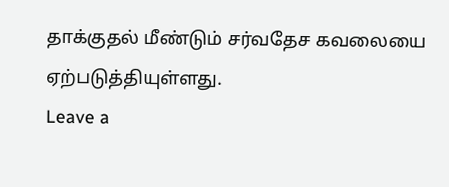தாக்குதல் மீண்டும் சர்வதேச கவலையை ஏற்படுத்தியுள்ளது.
Leave a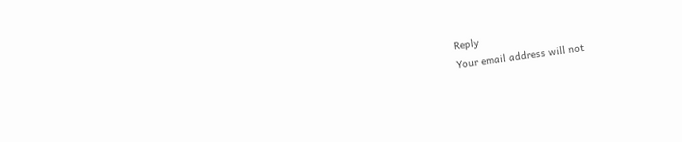Reply
Your email address will not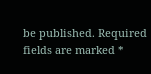be published. Required fields are marked *